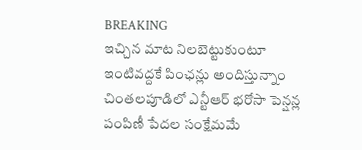BREAKING
ఇచ్చిన మాట నిలబెట్టుకుంటూ ఇంటివద్దకే పింఛన్లు అందిస్తున్నాం చింతలపూడిలో ఎన్టీఆర్ భరోసా పెన్షన్ల పంపిణీ పేదల సంక్షేమమే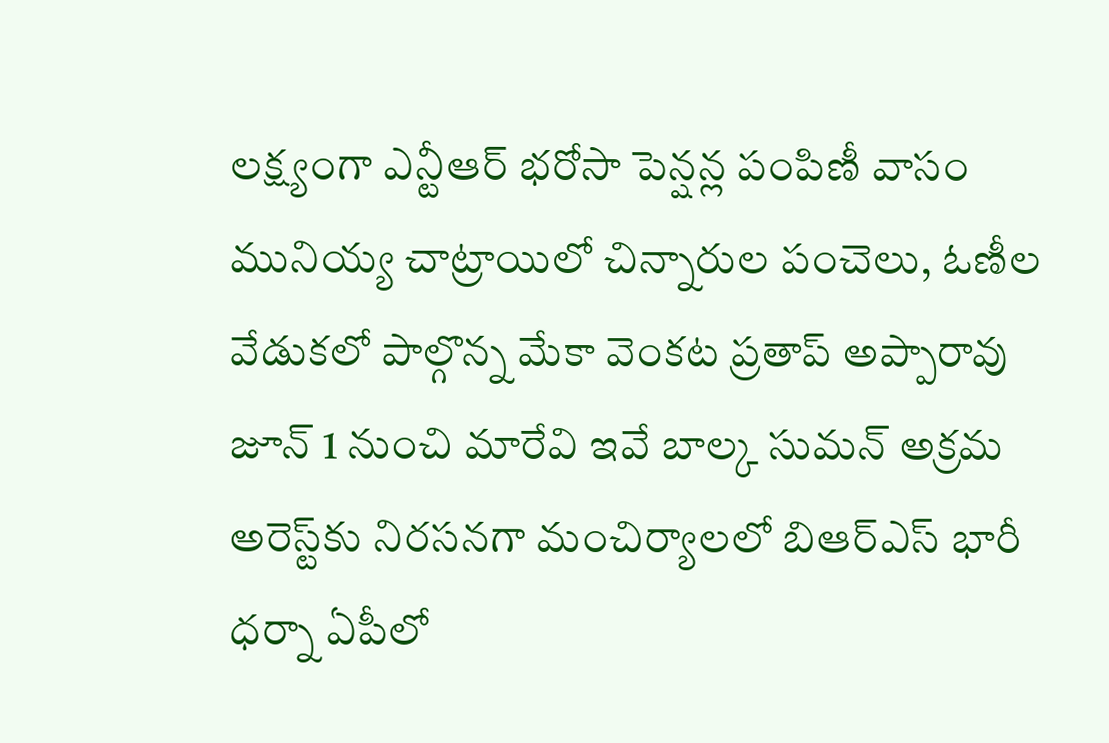లక్ష్యంగా ఎన్టీఆర్ భరోసా పెన్షన్ల పంపిణీ వాసం మునియ్య చాట్రాయిలో చిన్నారుల పంచెలు, ఓణీల వేడుకలో పాల్గొన్న మేకా వెంకట ప్రతాప్ అప్పారావు జూన్ 1 నుంచి మారేవి ఇవే బాల్క సుమన్ అక్రమ అరెస్ట్‌కు నిరసనగా మంచిర్యాలలో బిఆర్‌ఎస్ భారీ ధర్నా ఏపీలో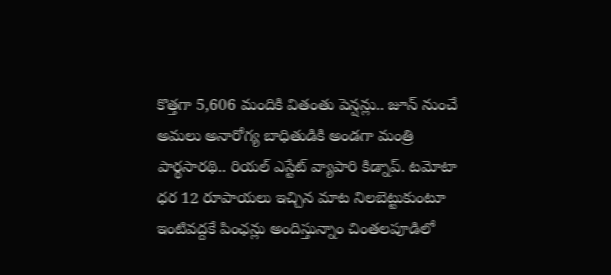కొత్తగా 5,606 మందికి వితంతు పెన్షన్లు.. జూన్ నుంచే అమలు అనారోగ్య బాధితుడికి అండగా మంత్రి పార్థసారథి.. రియల్ ఎస్టేట్ వ్యాపారి కిడ్నాప్. టమోటా ధర 12 రూపాయలు ఇచ్చిన మాట నిలబెట్టుకుంటూ ఇంటివద్దకే పింఛన్లు అందిస్తున్నాం చింతలపూడిలో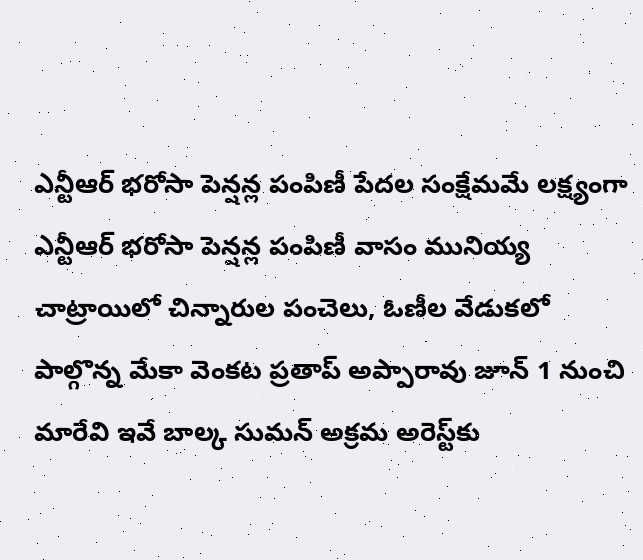ఎన్టీఆర్ భరోసా పెన్షన్ల పంపిణీ పేదల సంక్షేమమే లక్ష్యంగా ఎన్టీఆర్ భరోసా పెన్షన్ల పంపిణీ వాసం మునియ్య చాట్రాయిలో చిన్నారుల పంచెలు, ఓణీల వేడుకలో పాల్గొన్న మేకా వెంకట ప్రతాప్ అప్పారావు జూన్ 1 నుంచి మారేవి ఇవే బాల్క సుమన్ అక్రమ అరెస్ట్‌కు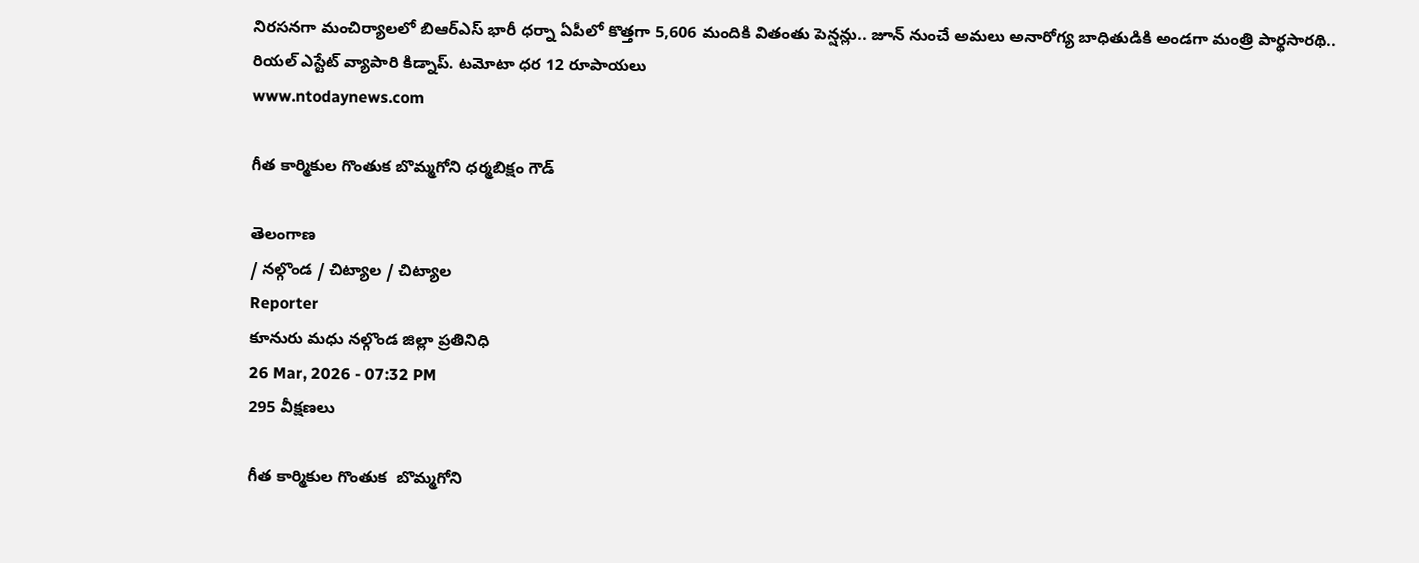నిరసనగా మంచిర్యాలలో బిఆర్‌ఎస్ భారీ ధర్నా ఏపీలో కొత్తగా 5,606 మందికి వితంతు పెన్షన్లు.. జూన్ నుంచే అమలు అనారోగ్య బాధితుడికి అండగా మంత్రి పార్థసారథి.. రియల్ ఎస్టేట్ వ్యాపారి కిడ్నాప్. టమోటా ధర 12 రూపాయలు
www.ntodaynews.com

గీత కార్మికుల గొంతుక బొమ్మగోని ధర్మబిక్షం గౌడ్

తెలంగాణ
/ నల్గొండ / చిట్యాల / చిట్యాల
Reporter
కూనురు మధు నల్గొండ జిల్లా ప్రతినిధి
26 Mar, 2026 - 07:32 PM
295 వీక్షణలు

గీత కార్మికుల గొంతుక  బొమ్మగోని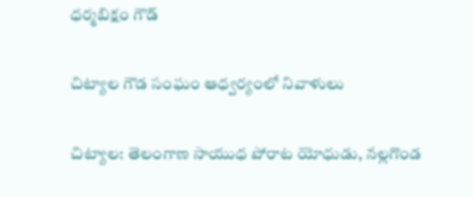ధర్మబిక్షం గౌడ్

చిట్యాల గౌడ సంఘం ఆధ్వర్యంలో నివాళులు

చిట్యాల: తెలంగాణ సాయుధ పోరాట యోధుడు, నల్లగొండ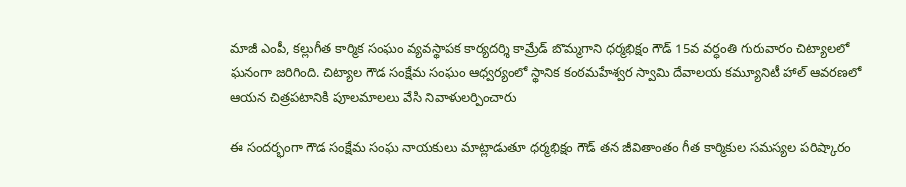మాజీ ఎంపీ, కల్లుగీత కార్మిక సంఘం వ్యవస్థాపక కార్యదర్శి కామ్రేడ్ బొమ్మగాని ధర్మభిక్షం గౌడ్ 15వ వర్ధంతి గురువారం చిట్యాలలో ఘనంగా జరిగింది. చిట్యాల గౌడ సంక్షేమ సంఘం ఆధ్వర్యంలో స్థానిక కంఠమహేశ్వర స్వామి దేవాలయ కమ్యూనిటీ హాల్ ఆవరణలో ఆయన చిత్రపటానికి పూలమాలలు వేసి నివాళులర్పించారు

ఈ సందర్భంగా గౌడ సంక్షేమ సంఘ నాయకులు మాట్లాడుతూ ధర్మభిక్షం గౌడ్ తన జీవితాంతం గీత కార్మికుల సమస్యల పరిష్కారం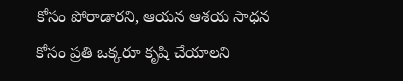కోసం పోరాడారని, ఆయన ఆశయ సాధన కోసం ప్రతి ఒక్కరూ కృషి చేయాలని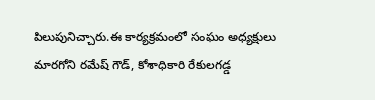పిలుపునిచ్చారు.ఈ కార్యక్రమంలో సంఘం అధ్యక్షులు మారగోని రమేష్ గౌడ్, కోశాధికారి రేకులగడ్డ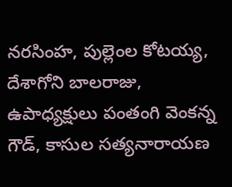నరసింహ, పుల్లెంల కోటయ్య, దేశాగోని బాలరాజు, ఉపాధ్యక్షులు పంతంగి వెంకన్న గౌడ్, కాసుల సత్యనారాయణ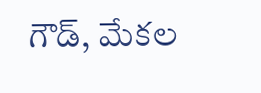గౌడ్, మేకల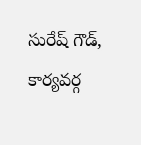సురేష్ గౌడ్, కార్యవర్గ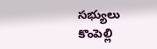సభ్యులు కొంపెల్లి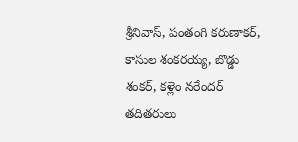శ్రీనివాస్, పంతంగి కరుణాకర్, కాసుల శంకరయ్య, బొడ్డు శంకర్, కళ్లెం నరేందర్ తదితరులు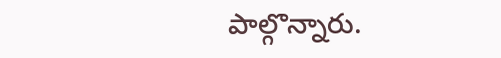పాల్గొన్నారు.